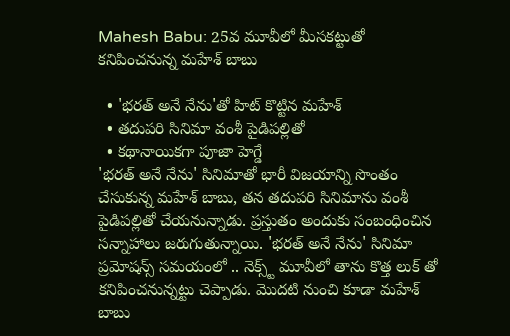Mahesh Babu: 25వ మూవీలో మీసకట్టుతో కనిపించనున్న మహేశ్ బాబు

  • 'భరత్ అనే నేను'తో హిట్ కొట్టిన మహేశ్
  • తదుపరి సినిమా వంశీ పైడిపల్లితో
  • కథానాయికగా పూజా హెగ్డే
'భరత్ అనే నేను' సినిమాతో భారీ విజయాన్ని సొంతం చేసుకున్న మహేశ్ బాబు, తన తదుపరి సినిమాను వంశీ పైడిపల్లితో చేయనున్నాడు. ప్రస్తుతం అందుకు సంబంధించిన సన్నాహాలు జరుగుతున్నాయి. 'భరత్ అనే నేను' సినిమా ప్రమోషన్స్ సమయంలో .. నెక్స్ట్ మూవీలో తాను కొత్త లుక్ తో కనిపించనున్నట్టు చెప్పాడు. మొదటి నుంచి కూడా మహేశ్ బాబు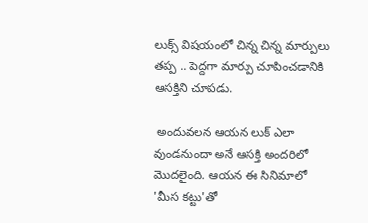లుక్స్ విషయంలో చిన్న చిన్న మార్పులు తప్ప .. పెద్దగా మార్పు చూపించడానికి ఆసక్తిని చూపడు.

 అందువలన ఆయన లుక్ ఎలా వుండనుందా అనే ఆసక్తి అందరిలో మొదలైంది. ఆయన ఈ సినిమాలో 'మీస కట్టు'తో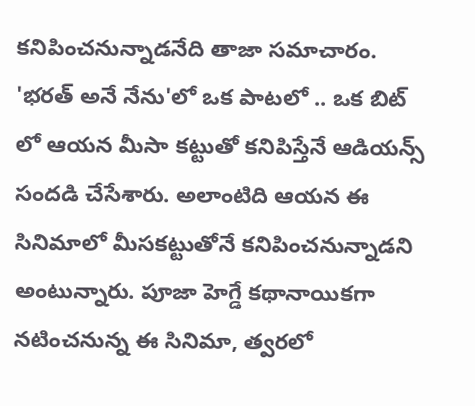కనిపించనున్నాడనేది తాజా సమాచారం. 'భరత్ అనే నేను'లో ఒక పాటలో .. ఒక బిట్ లో ఆయన మీసా కట్టుతో కనిపిస్తేనే ఆడియన్స్ సందడి చేసేశారు. అలాంటిది ఆయన ఈ సినిమాలో మీసకట్టుతోనే కనిపించనున్నాడని అంటున్నారు. పూజా హెగ్డే కథానాయికగా నటించనున్న ఈ సినిమా, త్వరలో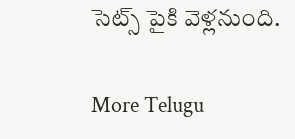సెట్స్ పైకి వెళ్లనుంది.

More Telugu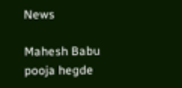News

Mahesh Babu
pooja hegde